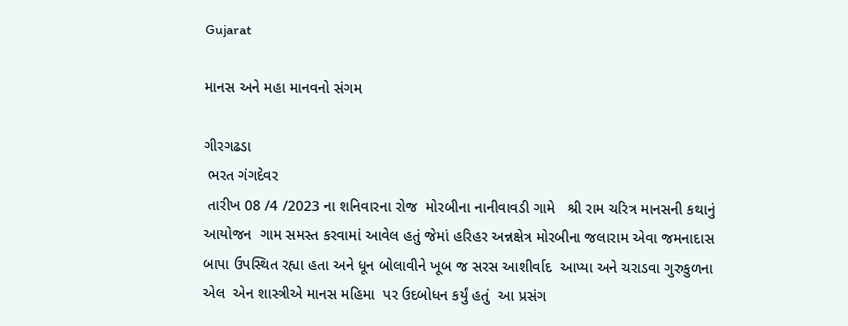Gujarat

માનસ અને મહા માનવનો સંગમ

ગીરગઢડા
 ભરત ગંગદેવર
 તારીખ 08 /4 /2023 ના શનિવારના રોજ  મોરબીના નાનીવાવડી ગામે   શ્રી રામ ચરિત્ર માનસની કથાનું આયોજન  ગામ સમસ્ત કરવામાં આવેલ હતું જેમાં હરિહર અન્નક્ષેત્ર મોરબીના જલારામ એવા જમનાદાસ બાપા ઉપસ્થિત રહ્યા હતા અને ધૂન બોલાવીને ખૂબ જ સરસ આશીર્વાદ  આપ્યા અને ચરાડવા ગુરુકુળના એલ  એન શાસ્ત્રીએ માનસ મહિમા  પર ઉદબોધન કર્યું હતું  આ પ્રસંગ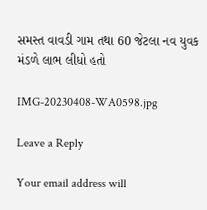સમસ્ત વાવડી ગામ તથા 60 જેટલા નવ યુવક મંડળે લાભ લીધો હતો

IMG-20230408-WA0598.jpg

Leave a Reply

Your email address will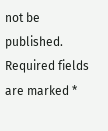not be published. Required fields are marked *